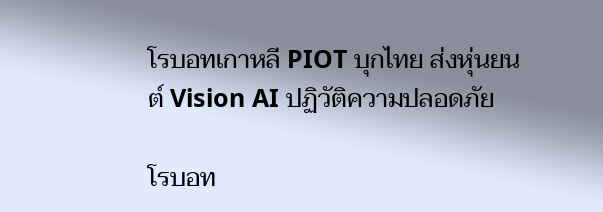โรบอทเกาหลี PIOT บุกไทย ส่งหุ่นยนต์ Vision AI ปฏิวัติความปลอดภัย

โรบอท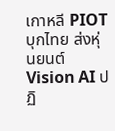เกาหลี PIOT บุกไทย ส่งหุ่นยนต์ Vision AI ปฏิ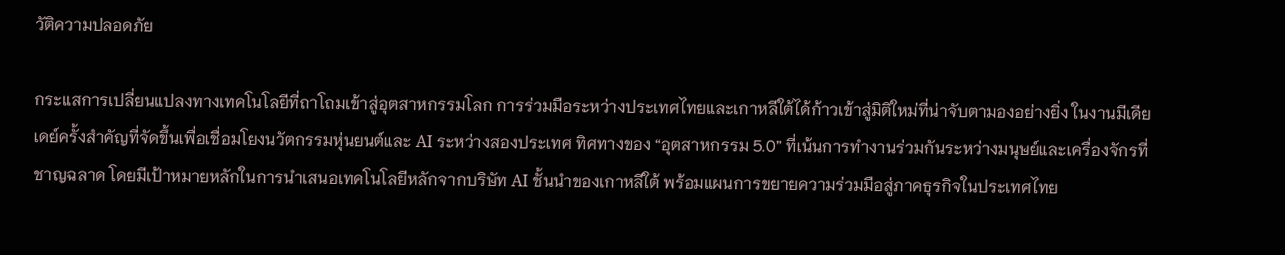วัติความปลอดภัย

กระแสการเปลี่ยนแปลงทางเทคโนโลยีที่ถาโถมเข้าสู่อุตสาหกรรมโลก การร่วมมือระหว่างประเทศไทยและเกาหลีใต้ได้ก้าวเข้าสู่มิติใหม่ที่น่าจับตามองอย่างยิ่ง ในงานมีเดียเดย์ครั้งสำคัญที่จัดขึ้นเพื่อเชื่อมโยงนวัตกรรมหุ่นยนต์และ AI ระหว่างสองประเทศ ทิศทางของ “อุตสาหกรรม 5.0” ที่เน้นการทำงานร่วมกันระหว่างมนุษย์และเครื่องจักรที่ชาญฉลาด โดยมีเป้าหมายหลักในการนำเสนอเทคโนโลยีหลักจากบริษัท AI ชั้นนำของเกาหลีใต้ พร้อมแผนการขยายความร่วมมือสู่ภาคธุรกิจในประเทศไทย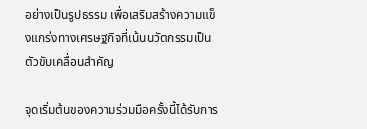อย่างเป็นรูปธรรม เพื่อเสริมสร้างความแข็งแกร่งทางเศรษฐกิจที่เน้นนวัตกรรมเป็นตัวขับเคลื่อนสำคัญ

จุดเริ่มต้นของความร่วมมือครั้งนี้ได้รับการ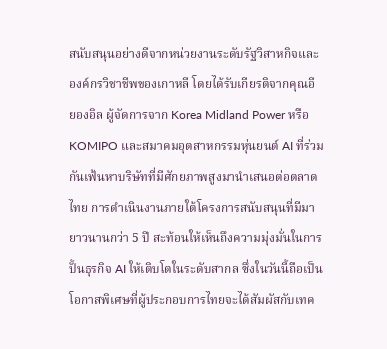สนับสนุนอย่างดีจากหน่วยงานระดับรัฐวิสาหกิจและองค์กรวิชาชีพของเกาหลี โดยได้รับเกียรติจากคุณอี ยองอิล ผู้จัดการจาก Korea Midland Power หรือ KOMIPO และสมาคมอุตสาหกรรมหุ่นยนต์ AI ที่ร่วมกันเฟ้นหาบริษัทที่มีศักยภาพสูงมานำเสนอต่อตลาดไทย การดำเนินงานภายใต้โครงการสนับสนุนที่มีมายาวนานกว่า 5 ปี สะท้อนให้เห็นถึงความมุ่งมั่นในการปั้นธุรกิจ AI ให้เติบโตในระดับสากล ซึ่งในวันนี้ถือเป็นโอกาสพิเศษที่ผู้ประกอบการไทยจะได้สัมผัสกับเทค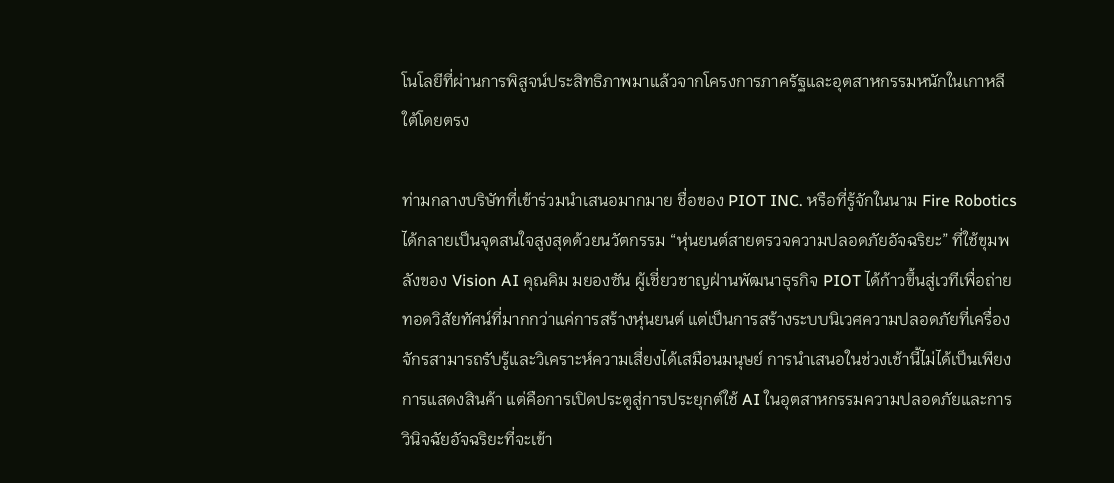โนโลยีที่ผ่านการพิสูจน์ประสิทธิภาพมาแล้วจากโครงการภาครัฐและอุตสาหกรรมหนักในเกาหลีใต้โดยตรง

ท่ามกลางบริษัทที่เข้าร่วมนำเสนอมากมาย ชื่อของ PIOT INC. หรือที่รู้จักในนาม Fire Robotics ได้กลายเป็นจุดสนใจสูงสุดด้วยนวัตกรรม “หุ่นยนต์สายตรวจความปลอดภัยอัจฉริยะ” ที่ใช้ขุมพลังของ Vision AI คุณคิม มยองซัน ผู้เชี่ยวชาญฝ่านพัฒนาธุรกิจ PIOT ได้ก้าวขึ้นสู่เวทีเพื่อถ่ายทอดวิสัยทัศน์ที่มากกว่าแค่การสร้างหุ่นยนต์ แต่เป็นการสร้างระบบนิเวศความปลอดภัยที่เครื่องจักรสามารถรับรู้และวิเคราะห์ความเสี่ยงได้เสมือนมนุษย์ การนำเสนอในช่วงเช้านี้ไม่ได้เป็นเพียงการแสดงสินค้า แต่คือการเปิดประตูสู่การประยุกต์ใช้ AI ในอุตสาหกรรมความปลอดภัยและการวินิจฉัยอัจฉริยะที่จะเข้า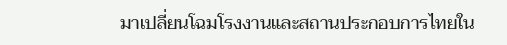มาเปลี่ยนโฉมโรงงานและสถานประกอบการไทยใน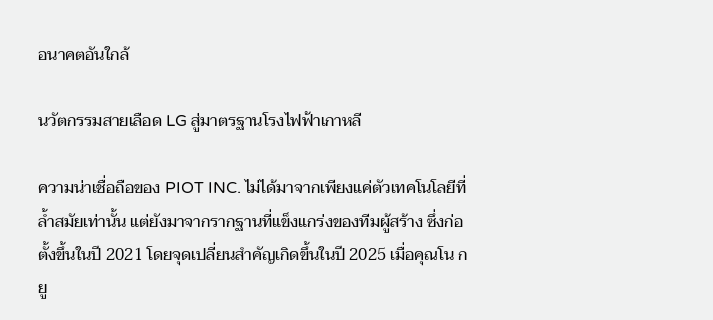อนาคตอันใกล้

นวัตกรรมสายเลือด LG สู่มาตรฐานโรงไฟฟ้าเกาหลี

ความน่าเชื่อถือของ PIOT INC. ไม่ได้มาจากเพียงแค่ตัวเทคโนโลยีที่ล้ำสมัยเท่านั้น แต่ยังมาจากรากฐานที่แข็งแกร่งของทีมผู้สร้าง ซึ่งก่อตั้งขึ้นในปี 2021 โดยจุดเปลี่ยนสำคัญเกิดขึ้นในปี 2025 เมื่อคุณโน กยู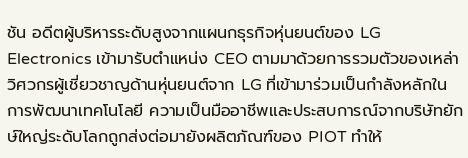ชัน อดีตผู้บริหารระดับสูงจากแผนกธุรกิจหุ่นยนต์ของ LG Electronics เข้ามารับตำแหน่ง CEO ตามมาด้วยการรวมตัวของเหล่าวิศวกรผู้เชี่ยวชาญด้านหุ่นยนต์จาก LG ที่เข้ามาร่วมเป็นกำลังหลักในการพัฒนาเทคโนโลยี ความเป็นมืออาชีพและประสบการณ์จากบริษัทยักษ์ใหญ่ระดับโลกถูกส่งต่อมายังผลิตภัณฑ์ของ PIOT ทำให้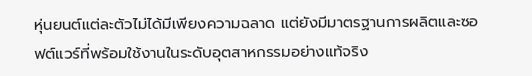หุ่นยนต์แต่ละตัวไม่ได้มีเพียงความฉลาด แต่ยังมีมาตรฐานการผลิตและซอฟต์แวร์ที่พร้อมใช้งานในระดับอุตสาหกรรมอย่างแท้จริง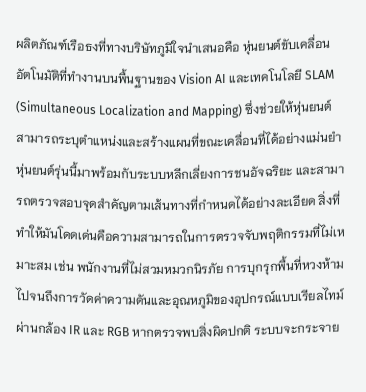ผลิตภัณฑ์เรือธงที่ทางบริษัทภูมิใจนำเสนอคือ หุ่นยนต์ขับเคลื่อนอัตโนมัติที่ทำงานบนพื้นฐานของ Vision AI และเทคโนโลยี SLAM (Simultaneous Localization and Mapping) ซึ่งช่วยให้หุ่นยนต์สามารถระบุตำแหน่งและสร้างแผนที่ขณะเคลื่อนที่ได้อย่างแม่นยำ หุ่นยนต์รุ่นนี้มาพร้อมกับระบบหลีกเลี่ยงการชนอัจฉริยะ และสามารถตรวจสอบจุดสำคัญตามเส้นทางที่กำหนดได้อย่างละเอียด สิ่งที่ทำให้มันโดดเด่นคือความสามารถในการตรวจจับพฤติกรรมที่ไม่เหมาะสม เช่น พนักงานที่ไม่สวมหมวกนิรภัย การบุกรุกพื้นที่หวงห้าม ไปจนถึงการวัดค่าความดันและอุณหภูมิของอุปกรณ์แบบเรียลไทม์ผ่านกล้อง IR และ RGB หากตรวจพบสิ่งผิดปกติ ระบบจะกระจาย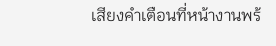เสียงคำเตือนที่หน้างานพร้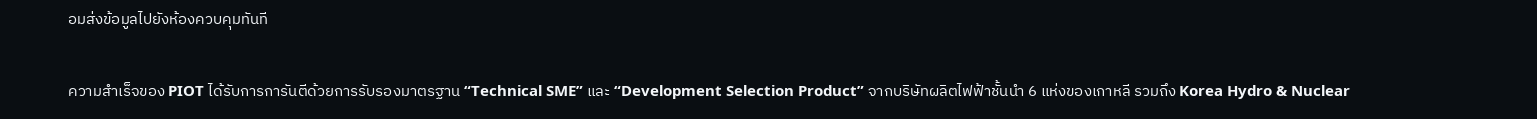อมส่งข้อมูลไปยังห้องควบคุมทันที

ความสำเร็จของ PIOT ได้รับการการันตีด้วยการรับรองมาตรฐาน “Technical SME” และ “Development Selection Product” จากบริษัทผลิตไฟฟ้าชั้นนำ 6 แห่งของเกาหลี รวมถึง Korea Hydro & Nuclear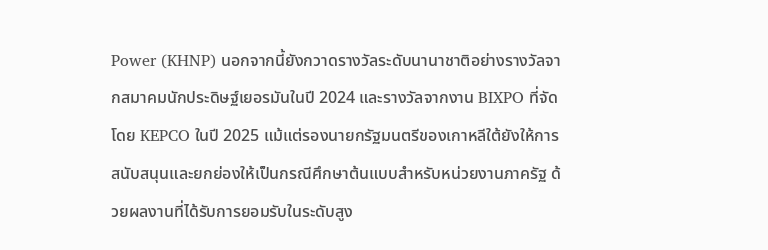Power (KHNP) นอกจากนี้ยังกวาดรางวัลระดับนานาชาติอย่างรางวัลจากสมาคมนักประดิษฐ์เยอรมันในปี 2024 และรางวัลจากงาน BIXPO ที่จัดโดย KEPCO ในปี 2025 แม้แต่รองนายกรัฐมนตรีของเกาหลีใต้ยังให้การสนับสนุนและยกย่องให้เป็นกรณีศึกษาต้นแบบสำหรับหน่วยงานภาครัฐ ด้วยผลงานที่ได้รับการยอมรับในระดับสูง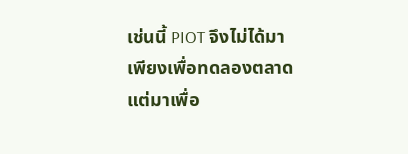เช่นนี้ PIOT จึงไม่ได้มาเพียงเพื่อทดลองตลาด แต่มาเพื่อ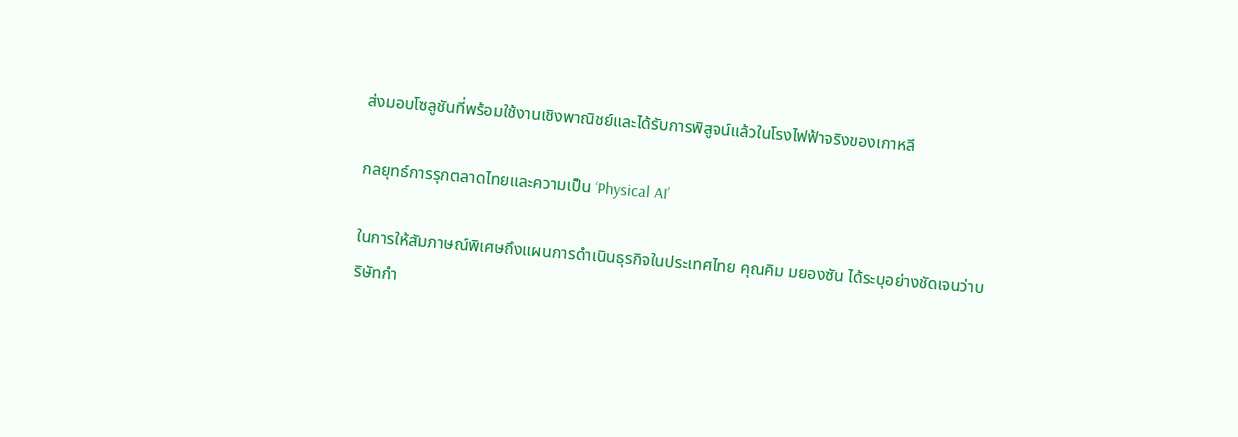ส่งมอบโซลูชันที่พร้อมใช้งานเชิงพาณิชย์และได้รับการพิสูจน์แล้วในโรงไฟฟ้าจริงของเกาหลี

กลยุทธ์การรุกตลาดไทยและความเป็น ‘Physical AI’

ในการให้สัมภาษณ์พิเศษถึงแผนการดำเนินธุรกิจในประเทศไทย คุณคิม มยองซัน ได้ระบุอย่างชัดเจนว่าบริษัทกำ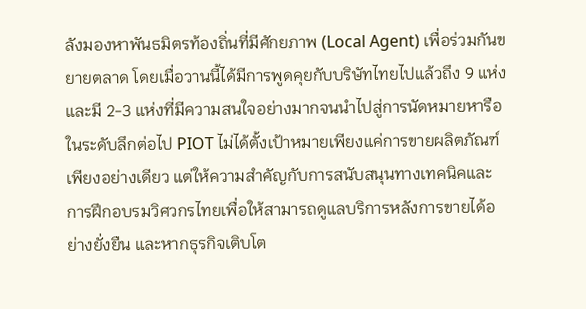ลังมองหาพันธมิตรท้องถิ่นที่มีศักยภาพ (Local Agent) เพื่อร่วมกันขยายตลาด โดยเมื่อวานนี้ได้มีการพูดคุยกับบริษัทไทยไปแล้วถึง 9 แห่ง และมี 2-3 แห่งที่มีความสนใจอย่างมากจนนำไปสู่การนัดหมายหารือในระดับลึกต่อไป PIOT ไม่ได้ตั้งเป้าหมายเพียงแค่การขายผลิตภัณฑ์เพียงอย่างเดียว แต่ให้ความสำคัญกับการสนับสนุนทางเทคนิคและการฝึกอบรมวิศวกรไทยเพื่อให้สามารถดูแลบริการหลังการขายได้อย่างยั่งยืน และหากธุรกิจเติบโต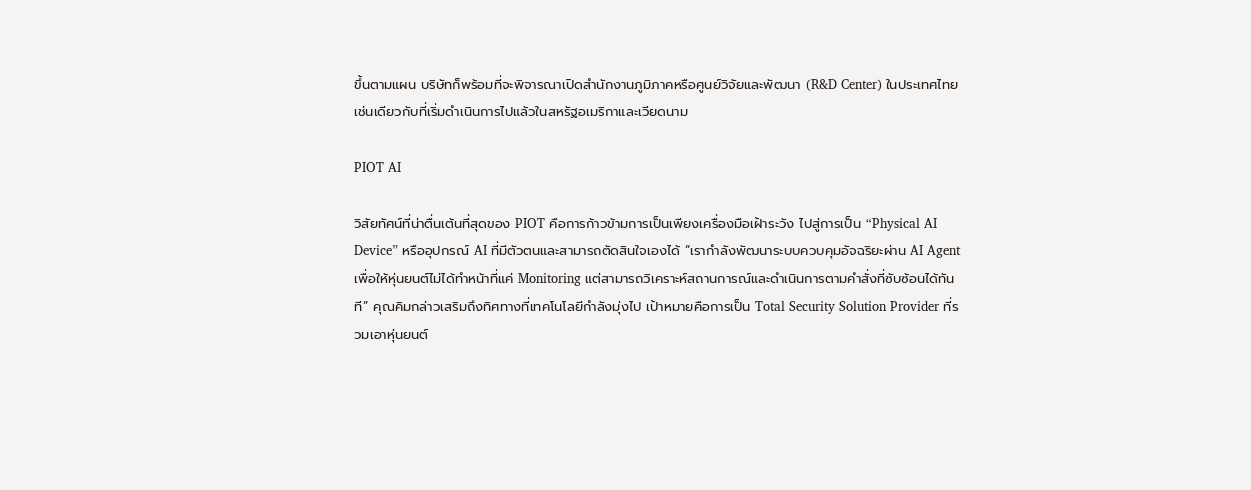ขึ้นตามแผน บริษัทก็พร้อมที่จะพิจารณาเปิดสำนักงานภูมิภาคหรือศูนย์วิจัยและพัฒนา (R&D Center) ในประเทศไทย เช่นเดียวกับที่เริ่มดำเนินการไปแล้วในสหรัฐอเมริกาและเวียดนาม

PIOT AI

วิสัยทัศน์ที่น่าตื่นเต้นที่สุดของ PIOT คือการก้าวข้ามการเป็นเพียงเครื่องมือเฝ้าระวัง ไปสู่การเป็น “Physical AI Device” หรืออุปกรณ์ AI ที่มีตัวตนและสามารถตัดสินใจเองได้ “เรากำลังพัฒนาระบบควบคุมอัจฉริยะผ่าน AI Agent เพื่อให้หุ่นยนต์ไม่ได้ทำหน้าที่แค่ Monitoring แต่สามารถวิเคราะห์สถานการณ์และดำเนินการตามคำสั่งที่ซับซ้อนได้ทันที” คุณคิมกล่าวเสริมถึงทิศทางที่เทคโนโลยีกำลังมุ่งไป เป้าหมายคือการเป็น Total Security Solution Provider ที่รวมเอาหุ่นยนต์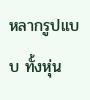หลากรูปแบบ ทั้งหุ่น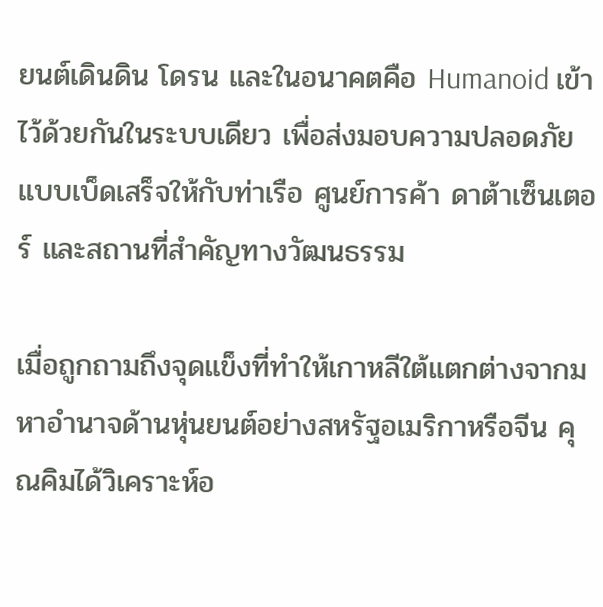ยนต์เดินดิน โดรน และในอนาคตคือ Humanoid เข้าไว้ด้วยกันในระบบเดียว เพื่อส่งมอบความปลอดภัยแบบเบ็ดเสร็จให้กับท่าเรือ ศูนย์การค้า ดาต้าเซ็นเตอร์ และสถานที่สำคัญทางวัฒนธรรม

เมื่อถูกถามถึงจุดแข็งที่ทำให้เกาหลีใต้แตกต่างจากมหาอำนาจด้านหุ่นยนต์อย่างสหรัฐอเมริกาหรือจีน คุณคิมได้วิเคราะห์อ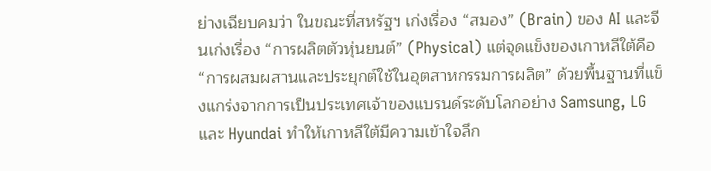ย่างเฉียบคมว่า ในขณะที่สหรัฐฯ เก่งเรื่อง “สมอง” (Brain) ของ AI และจีนเก่งเรื่อง “การผลิตตัวหุ่นยนต์” (Physical) แต่จุดแข็งของเกาหลีใต้คือ “การผสมผสานและประยุกต์ใช้ในอุตสาหกรรมการผลิต” ด้วยพื้นฐานที่แข็งแกร่งจากการเป็นประเทศเจ้าของแบรนด์ระดับโลกอย่าง Samsung, LG และ Hyundai ทำให้เกาหลีใต้มีความเข้าใจลึก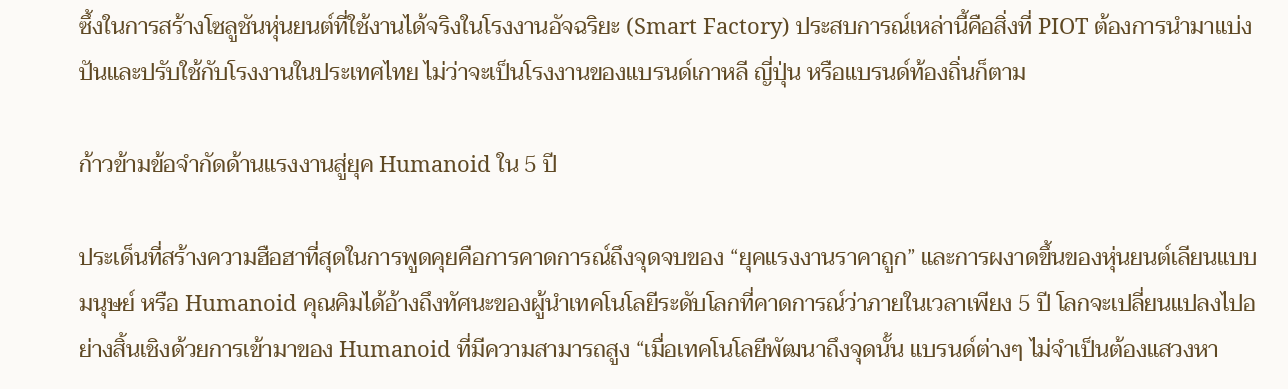ซึ้งในการสร้างโซลูชันหุ่นยนต์ที่ใช้งานได้จริงในโรงงานอัจฉริยะ (Smart Factory) ประสบการณ์เหล่านี้คือสิ่งที่ PIOT ต้องการนำมาแบ่งปันและปรับใช้กับโรงงานในประเทศไทย ไม่ว่าจะเป็นโรงงานของแบรนด์เกาหลี ญี่ปุ่น หรือแบรนด์ท้องถิ่นก็ตาม

ก้าวข้ามข้อจำกัดด้านแรงงานสู่ยุค Humanoid ใน 5 ปี

ประเด็นที่สร้างความฮือฮาที่สุดในการพูดคุยคือการคาดการณ์ถึงจุดจบของ “ยุคแรงงานราคาถูก” และการผงาดขึ้นของหุ่นยนต์เลียนแบบมนุษย์ หรือ Humanoid คุณคิมได้อ้างถึงทัศนะของผู้นำเทคโนโลยีระดับโลกที่คาดการณ์ว่าภายในเวลาเพียง 5 ปี โลกจะเปลี่ยนแปลงไปอย่างสิ้นเชิงด้วยการเข้ามาของ Humanoid ที่มีความสามารถสูง “เมื่อเทคโนโลยีพัฒนาถึงจุดนั้น แบรนด์ต่างๆ ไม่จำเป็นต้องแสวงหา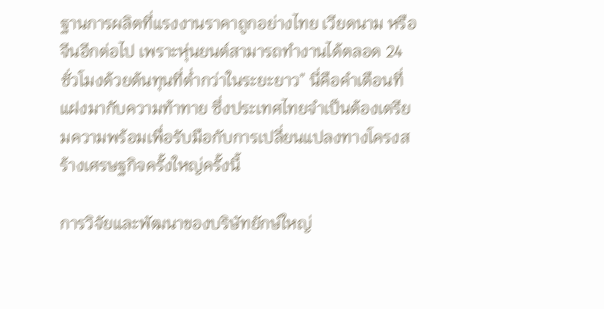ฐานการผลิตที่แรงงานราคาถูกอย่างไทย เวียดนาม หรือจีนอีกต่อไป เพราะหุ่นยนต์สามารถทำงานได้ตลอด 24 ชั่วโมงด้วยต้นทุนที่ต่ำกว่าในระยะยาว” นี่คือคำเตือนที่แฝงมากับความท้าทาย ซึ่งประเทศไทยจำเป็นต้องเตรียมความพร้อมเพื่อรับมือกับการเปลี่ยนแปลงทางโครงสร้างเศรษฐกิจครั้งใหญ่ครั้งนี้

การวิจัยและพัฒนาของบริษัทยักษ์ใหญ่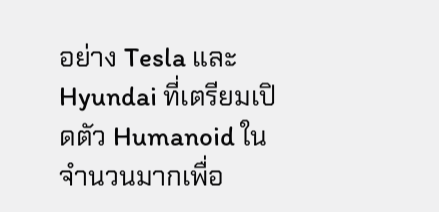อย่าง Tesla และ Hyundai ที่เตรียมเปิดตัว Humanoid ในจำนวนมากเพื่อ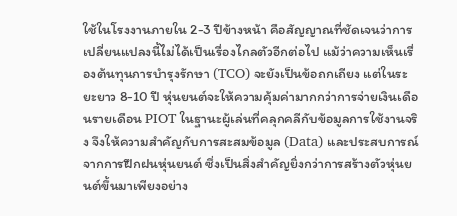ใช้ในโรงงานภายใน 2-3 ปีข้างหน้า คือสัญญาณที่ชัดเจนว่าการเปลี่ยนแปลงนี้ไม่ได้เป็นเรื่องไกลตัวอีกต่อไป แม้ว่าความเห็นเรื่องต้นทุนการบำรุงรักษา (TCO) จะยังเป็นข้อถกเถียง แต่ในระยะยาว 8-10 ปี หุ่นยนต์จะให้ความคุ้มค่ามากกว่าการจ่ายเงินเดือนรายเดือน PIOT ในฐานะผู้เล่นที่คลุกคลีกับข้อมูลการใช้งานจริง จึงให้ความสำคัญกับการสะสมข้อมูล (Data) และประสบการณ์จากการฝึกฝนหุ่นยนต์ ซึ่งเป็นสิ่งสำคัญยิ่งกว่าการสร้างตัวหุ่นยนต์ขึ้นมาเพียงอย่าง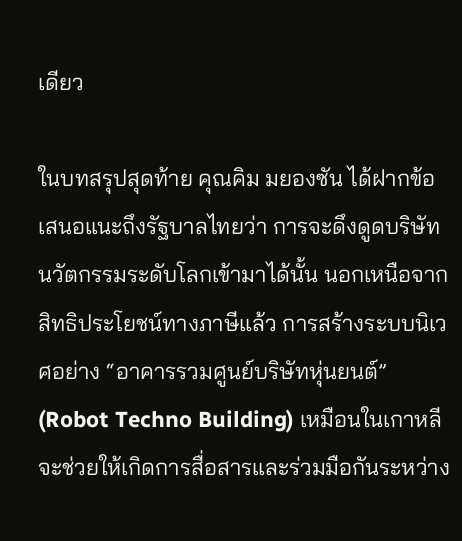เดียว

ในบทสรุปสุดท้าย คุณคิม มยองซัน ได้ฝากข้อเสนอแนะถึงรัฐบาลไทยว่า การจะดึงดูดบริษัทนวัตกรรมระดับโลกเข้ามาได้นั้น นอกเหนือจากสิทธิประโยชน์ทางภาษีแล้ว การสร้างระบบนิเวศอย่าง “อาคารรวมศูนย์บริษัทหุ่นยนต์” (Robot Techno Building) เหมือนในเกาหลี จะช่วยให้เกิดการสื่อสารและร่วมมือกันระหว่าง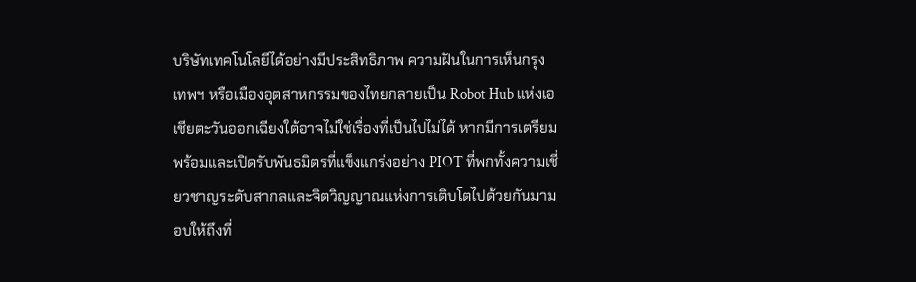บริษัทเทคโนโลยีได้อย่างมีประสิทธิภาพ ความฝันในการเห็นกรุงเทพฯ หรือเมืองอุตสาหกรรมของไทยกลายเป็น Robot Hub แห่งเอเชียตะวันออกเฉียงใต้อาจไม่ใช่เรื่องที่เป็นไปไม่ได้ หากมีการเตรียมพร้อมและเปิดรับพันธมิตรที่แข็งแกร่งอย่าง PIOT ที่พกทั้งความเชี่ยวชาญระดับสากลและจิตวิญญาณแห่งการเติบโตไปด้วยกันมามอบให้ถึงที่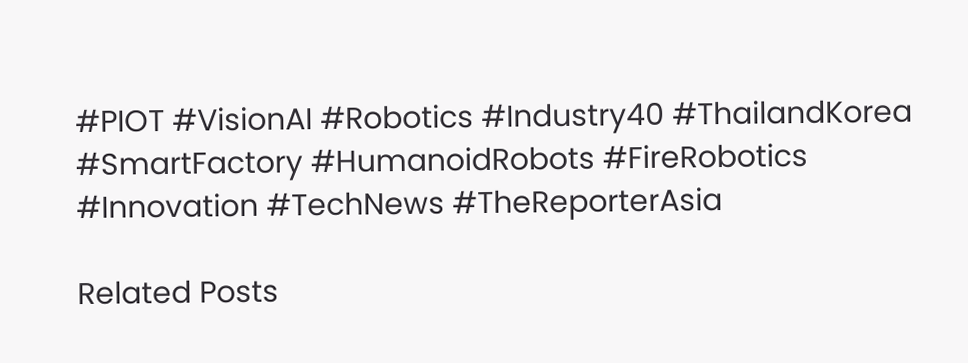#PIOT #VisionAI #Robotics #Industry40 #ThailandKorea #SmartFactory #HumanoidRobots #FireRobotics #Innovation #TechNews #TheReporterAsia

Related Posts